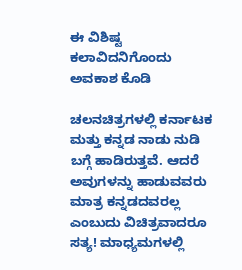ಈ ವಿಶಿಷ್ಟ ಕಲಾವಿದನಿಗೊಂದು ಅವಕಾಶ ಕೊಡಿ

ಚಲನಚಿತ್ರಗಳಲ್ಲಿ ಕರ್ನಾಟಕ ಮತ್ತು ಕನ್ನಡ ನಾಡು ನುಡಿ ಬಗ್ಗೆ ಹಾಡಿರುತ್ತವೆ. ಆದರೆ ಅವುಗಳನ್ನು ಹಾಡುವವರು ಮಾತ್ರ ಕನ್ನಡದವರಲ್ಲ ಎಂಬುದು ವಿಚಿತ್ರವಾದರೂ ಸತ್ಯ! ಮಾಧ್ಯಮಗಳಲ್ಲಿ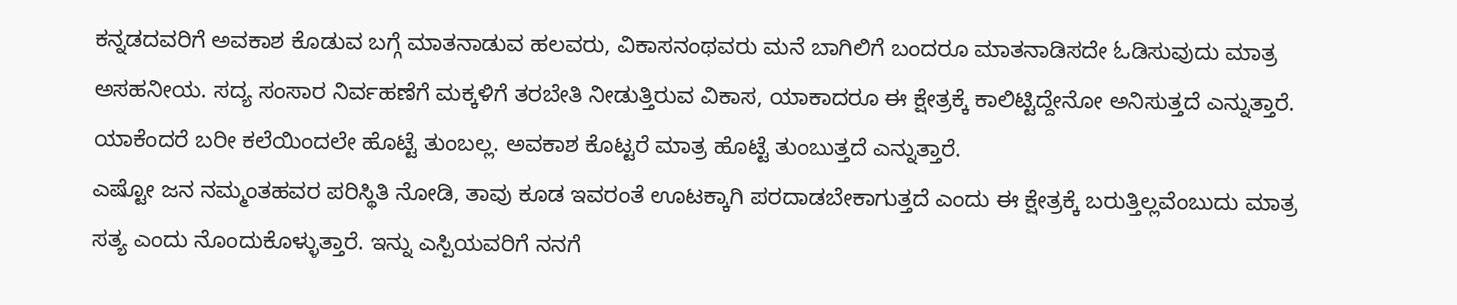ಕನ್ನಡದವರಿಗೆ ಅವಕಾಶ ಕೊಡುವ ಬಗ್ಗೆ ಮಾತನಾಡುವ ಹಲವರು, ವಿಕಾಸನಂಥವರು ಮನೆ ಬಾಗಿಲಿಗೆ ಬಂದರೂ ಮಾತನಾಡಿಸದೇ ಓಡಿಸುವುದು ಮಾತ್ರ ಅಸಹನೀಯ. ಸದ್ಯ ಸಂಸಾರ ನಿರ್ವಹಣೆಗೆ ಮಕ್ಕಳಿಗೆ ತರಬೇತಿ ನೀಡುತ್ತಿರುವ ವಿಕಾಸ, ಯಾಕಾದರೂ ಈ ಕ್ಷೇತ್ರಕ್ಕೆ ಕಾಲಿಟ್ಟಿದ್ದೇನೋ ಅನಿಸುತ್ತದೆ ಎನ್ನುತ್ತಾರೆ. ಯಾಕೆಂದರೆ ಬರೀ ಕಲೆಯಿಂದಲೇ ಹೊಟ್ಟೆ ತುಂಬಲ್ಲ. ಅವಕಾಶ ಕೊಟ್ಟರೆ ಮಾತ್ರ ಹೊಟ್ಟೆ ತುಂಬುತ್ತದೆ ಎನ್ನುತ್ತಾರೆ.
ಎಷ್ಟೋ ಜನ ನಮ್ಮಂತಹವರ ಪರಿಸ್ಥಿತಿ ನೋಡಿ, ತಾವು ಕೂಡ ಇವರಂತೆ ಊಟಕ್ಕಾಗಿ ಪರದಾಡಬೇಕಾಗುತ್ತದೆ ಎಂದು ಈ ಕ್ಷೇತ್ರಕ್ಕೆ ಬರುತ್ತಿಲ್ಲವೆಂಬುದು ಮಾತ್ರ ಸತ್ಯ ಎಂದು ನೊಂದುಕೊಳ್ಳುತ್ತಾರೆ. ಇನ್ನು ಎಸ್ಪಿಯವರಿಗೆ ನನಗೆ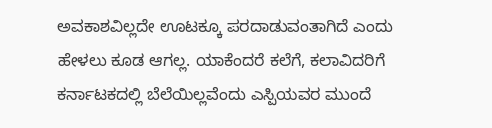ಅವಕಾಶವಿಲ್ಲದೇ ಊಟಕ್ಕೂ ಪರದಾಡುವಂತಾಗಿದೆ ಎಂದು ಹೇಳಲು ಕೂಡ ಆಗಲ್ಲ. ಯಾಕೆಂದರೆ ಕಲೆಗೆ, ಕಲಾವಿದರಿಗೆ ಕರ್ನಾಟಕದಲ್ಲಿ ಬೆಲೆಯಿಲ್ಲವೆಂದು ಎಸ್ಪಿಯವರ ಮುಂದೆ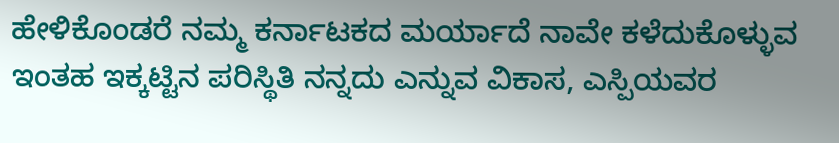ಹೇಳಿಕೊಂಡರೆ ನಮ್ಮ ಕರ್ನಾಟಕದ ಮರ್ಯಾದೆ ನಾವೇ ಕಳೆದುಕೊಳ್ಳುವ ಇಂತಹ ಇಕ್ಕಟ್ಟಿನ ಪರಿಸ್ಥಿತಿ ನನ್ನದು ಎನ್ನುವ ವಿಕಾಸ, ಎಸ್ಪಿಯವರ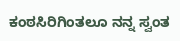ಕಂಠಸಿರಿಗಿಂತಲೂ ನನ್ನ ಸ್ವಂತ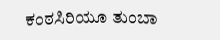ಕಂಠಸಿರಿಯೂ ತುಂಬಾ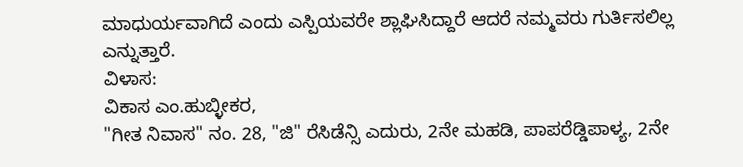ಮಾಧುರ್ಯವಾಗಿದೆ ಎಂದು ಎಸ್ಪಿಯವರೇ ಶ್ಲಾಘಿಸಿದ್ದಾರೆ ಆದರೆ ನಮ್ಮವರು ಗುರ್ತಿಸಲಿಲ್ಲ ಎನ್ನುತ್ತಾರೆ.
ವಿಳಾಸ:
ವಿಕಾಸ ಎಂ.ಹುಬ್ಳೀಕರ,
"ಗೀತ ನಿವಾಸ" ನಂ. 28, "ಜಿ" ರೆಸಿಡೆನ್ಸಿ ಎದುರು, 2ನೇ ಮಹಡಿ, ಪಾಪರೆಡ್ಡಿಪಾಳ್ಯ, 2ನೇ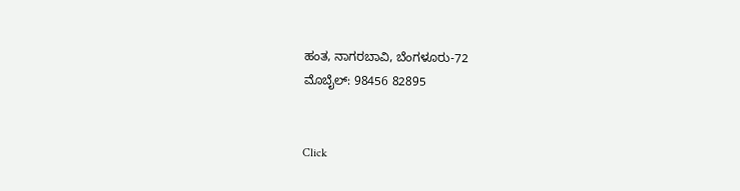ಹಂತ, ನಾಗರಬಾವಿ, ಬೆಂಗಳೂರು-72
ಮೊಬೈಲ್: 98456 82895


Click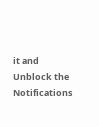it and Unblock the Notifications